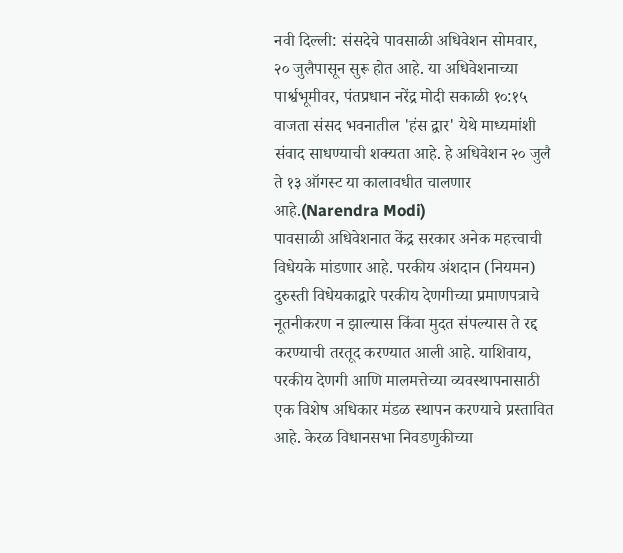नवी दिल्ली: संसदेचे पावसाळी अधिवेशन सोमवार, २० जुलैपासून सुरू होत आहे. या अधिवेशनाच्या पार्श्वभूमीवर, पंतप्रधान नरेंद्र मोदी सकाळी १०:१५ वाजता संसद भवनातील 'हंस द्वार' येथे माध्यमांशी संवाद साधण्याची शक्यता आहे. हे अधिवेशन २० जुलै ते १३ ऑगस्ट या कालावधीत चालणार आहे.(Narendra Modi)
पावसाळी अधिवेशनात केंद्र सरकार अनेक महत्त्वाची विधेयके मांडणार आहे. परकीय अंशदान (नियमन) दुरुस्ती विधेयकाद्वारे परकीय देणगीच्या प्रमाणपत्राचे नूतनीकरण न झाल्यास किंवा मुदत संपल्यास ते रद्द करण्याची तरतूद करण्यात आली आहे. याशिवाय, परकीय देणगी आणि मालमत्तेच्या व्यवस्थापनासाठी एक विशेष अधिकार मंडळ स्थापन करण्याचे प्रस्तावित आहे. केरळ विधानसभा निवडणुकीच्या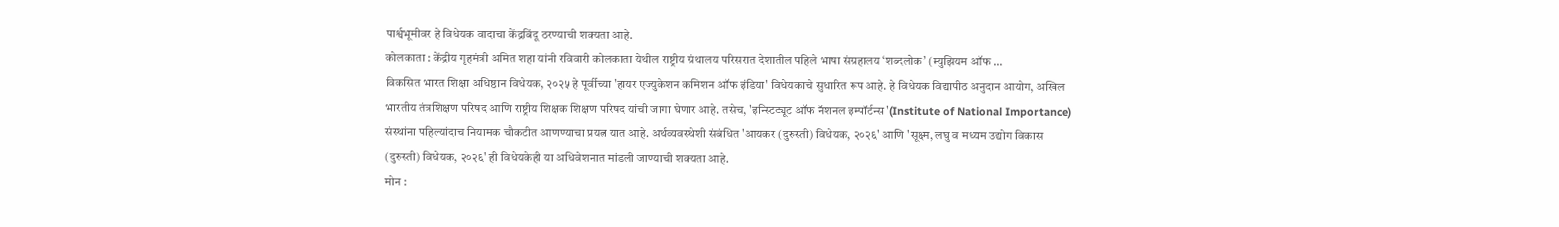पार्श्वभूमीवर हे विधेयक वादाचा केंद्रबिंदू ठरण्याची शक्यता आहे.
कोलकाता : केंद्रीय गृहमंत्री अमित शहा यांनी रविवारी कोलकाता येथील राष्ट्रीय ग्रंथालय परिसरात देशातील पहिले भाषा संग्रहालय ‘शब्दलोक’ (म्युझियम ऑफ ...
विकसित भारत शिक्षा अधिष्ठान विधेयक, २०२५ हे पूर्वीच्या 'हायर एज्युकेशन कमिशन ऑफ इंडिया' विधेयकाचे सुधारित रूप आहे. हे विधेयक विद्यापीठ अनुदान आयोग, अखिल भारतीय तंत्रशिक्षण परिषद आणि राष्ट्रीय शिक्षक शिक्षण परिषद यांची जागा घेणार आहे. तसेच, 'इन्स्टिट्यूट ऑफ नॅशनल इम्पॉर्टन्स'(Institute of National Importance) संस्थांना पहिल्यांदाच नियामक चौकटीत आणण्याचा प्रयत्न यात आहे. अर्थव्यवस्थेशी संबंधित 'आयकर (दुरुस्ती) विधेयक, २०२६' आणि 'सूक्ष्म, लघु व मध्यम उद्योग विकास (दुरुस्ती) विधेयक, २०२६' ही विधेयकेही या अधिवेशनात मांडली जाण्याची शक्यता आहे.
मोन :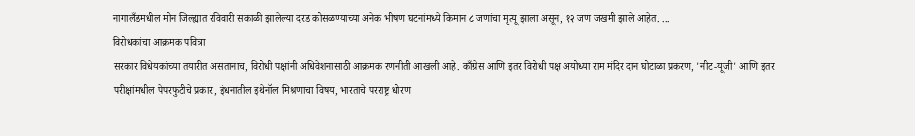नागालँडमधील मोन जिल्ह्यात रविवारी सकाळी झालेल्या दरड कोसळण्याच्या अनेक भीषण घटनांमध्ये किमान ८ जणांचा मृत्यू झाला असून, १२ जण जखमी झाले आहेत. ...
विरोधकांचा आक्रमक पवित्रा
सरकार विधेयकांच्या तयारीत असतानाच, विरोधी पक्षांनी अधिवेशनासाठी आक्रमक रणनीती आखली आहे. काँग्रेस आणि इतर विरोधी पक्ष अयोध्या राम मंदिर दान घोटाळा प्रकरण, 'नीट-यूजी' आणि इतर परीक्षांमधील पेपरफुटीचे प्रकार, इंधनातील इथेनॉल मिश्रणाचा विषय, भारताचे परराष्ट्र धोरण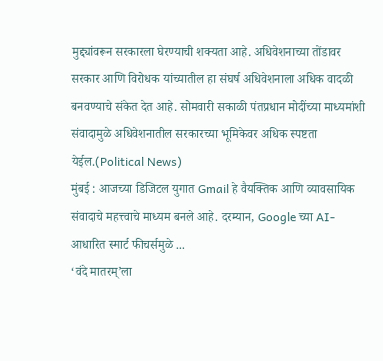मुद्द्यांवरून सरकारला घेरण्याची शक्यता आहे. अधिवेशनाच्या तोंडावर सरकार आणि विरोधक यांच्यातील हा संघर्ष अधिवेशनाला अधिक वादळी बनवण्याचे संकेत देत आहे. सोमवारी सकाळी पंतप्रधान मोदींच्या माध्यमांशी संवादामुळे अधिवेशनातील सरकारच्या भूमिकेवर अधिक स्पष्टता येईल.(Political News)
मुंबई : आजच्या डिजिटल युगात Gmail हे वैयक्तिक आणि व्यावसायिक संवादाचे महत्त्वाचे माध्यम बनले आहे. दरम्यान, Google च्या AI-आधारित स्मार्ट फीचर्समुळे ...
‘वंदे मातरम्’ला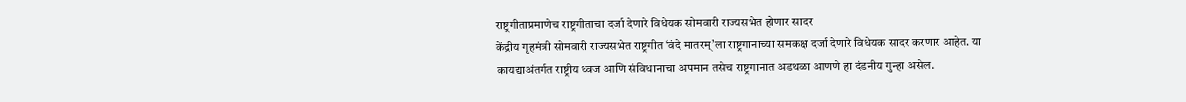राष्ट्रगीताप्रमाणेच राष्ट्रगीताचा दर्जा देणारे विधेयक सोमवारी राज्यसभेत होणार सादर
केंद्रीय गृहमंत्री सोमवारी राज्यसभेत राष्ट्रगीत ‘वंदे मातरम्’ला राष्ट्रगानाच्या समकक्ष दर्जा देणारे विधेयक सादर करणार आहेत. या कायद्याअंतर्गत राष्ट्रीय ध्वज आणि संविधानाचा अपमान तसेच राष्ट्रगानात अडथळा आणणे हा दंडनीय गुन्हा असेल.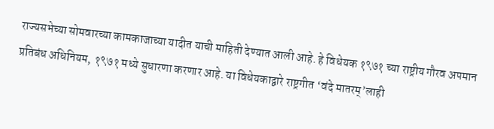राज्यसभेच्या सोमवारच्या कामकाजाच्या यादीत याची माहिती देण्यात आली आहे. हे विधेयक १९७१ च्या राष्ट्रीय गौरव अपमान प्रतिबंध अधिनियम, १९७१ मध्ये सुधारणा करणार आहे. या विधेयकाद्वारे राष्ट्रगीत ‘वंदे मातरम्’लाही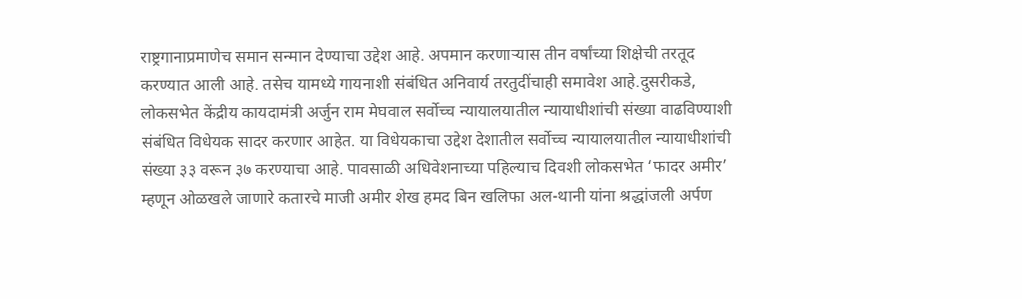राष्ट्रगानाप्रमाणेच समान सन्मान देण्याचा उद्देश आहे. अपमान करणाऱ्यास तीन वर्षांच्या शिक्षेची तरतूद करण्यात आली आहे. तसेच यामध्ये गायनाशी संबंधित अनिवार्य तरतुदींचाही समावेश आहे.दुसरीकडे, लोकसभेत केंद्रीय कायदामंत्री अर्जुन राम मेघवाल सर्वोच्च न्यायालयातील न्यायाधीशांची संख्या वाढविण्याशी संबंधित विधेयक सादर करणार आहेत. या विधेयकाचा उद्देश देशातील सर्वोच्च न्यायालयातील न्यायाधीशांची संख्या ३३ वरून ३७ करण्याचा आहे. पावसाळी अधिवेशनाच्या पहिल्याच दिवशी लोकसभेत ‘फादर अमीर’ म्हणून ओळखले जाणारे कतारचे माजी अमीर शेख हमद बिन खलिफा अल-थानी यांना श्रद्धांजली अर्पण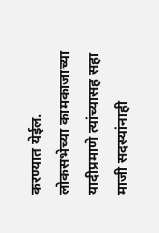करण्यात येईल. लोकसभेच्या कामकाजाच्या यादीप्रमाणे त्यांच्यासह सहा माजी सदस्यांनाही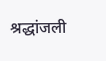श्रद्धांजली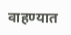वाहण्यात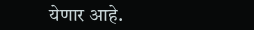येणार आहे.